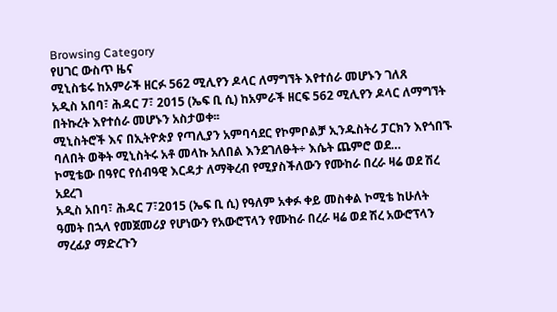Browsing Category
የሀገር ውስጥ ዜና
ሚኒስቴሩ ከአምራች ዘርፉ 562 ሚሊየን ዶላር ለማግኘት እየተሰራ መሆኑን ገለጸ
አዲስ አበባ፣ ሕዳር 7፣ 2015 (ኤፍ ቢ ሲ) ከአምራች ዘርፍ 562 ሚሊየን ዶላር ለማግኘት በትኩረት እየተሰራ መሆኑን አስታወቀ፡፡
ሚኒስትሮች እና በኢትዮጵያ የጣሊያን አምባሳደር የኮምቦልቻ ኢንዱስትሪ ፓርክን እየጎበኙ ባለበት ወቅት ሚኒስትሩ አቶ መላኩ አለበል እንደገለፁት÷ እሴት ጨምሮ ወደ…
ኮሚቴው በዓየር የሰብዓዊ እርዳታ ለማቅረብ የሚያስችለውን የሙከራ በረራ ዛሬ ወደ ሽረ አደረገ
አዲስ አበባ፣ ሕዳር 7፣2015 (ኤፍ ቢ ሲ) የዓለም አቀፉ ቀይ መስቀል ኮሚቴ ከሁለት ዓመት በኋላ የመጀመሪያ የሆነውን የአውሮፕላን የሙከራ በረራ ዛሬ ወደ ሽረ አውሮፕላን ማረፊያ ማድረጉን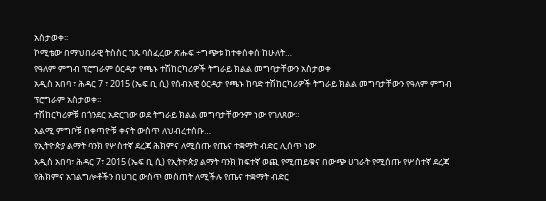አስታወቀ፡፡
ኮሚቴው በማህበራዊ ትስስር ገጹ ባሰፈረው ጽሑፍ ÷ግጭቱ ከተቀሰቀሰ ከሁለት…
የዓለም ምግብ ፕሮግራም ዕርዳታ የጫኑ ተሽከርካሪዎች ትግራይ ክልል መግባታቸውን አስታወቀ
አዲስ አበባ ፣ ሕዳር 7 ፣ 2015 (ኤፍ ቢ ሲ) የሰብአዊ ዕርዳታ የጫኑ ከባድ ተሽከርካሪዎች ትግራይ ክልል መግባታቸውን የዓለም ምግብ ፕሮግራም አስታወቀ።
ተሽከርካሪዎቹ በጎንደር አድርገው ወደ ትግራይ ክልል መግባታቸውንም ነው የገለጸው።
አልሚ ምግቦቹ በቀጣዮቹ ቀናት ውስጥ ለህብረተሰቡ…
የኢትዮጵያ ልማት ባንክ የሦስተኛ ደረጃ ሕክምና ለሚሰጡ የጤና ተቋማት ብድር ሊሰጥ ነው
አዲስ አበባ፣ ሕዳር 7፣ 2015 (ኤፍ ቢ ሲ) የኢትዮጵያ ልማት ባንክ ከፍተኛ ወጪ የሚጠይቁና በውጭ ሀገራት የሚሰጡ የሦስተኛ ደረጃ የሕክምና አገልግሎቶችን በሀገር ውስጥ መስጠት ለሚችሉ የጤና ተቋማት ብድር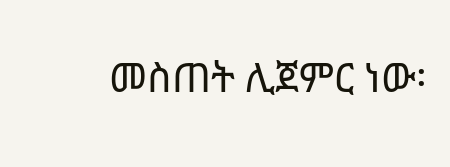መስጠት ሊጀምር ነው፡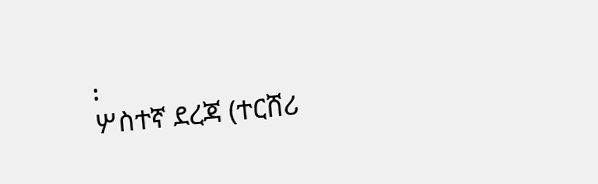፡
ሦስተኛ ደረጃ (ተርሸሪ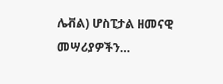ሌቭል) ሆስፒታል ዘመናዊ መሣሪያዎችን…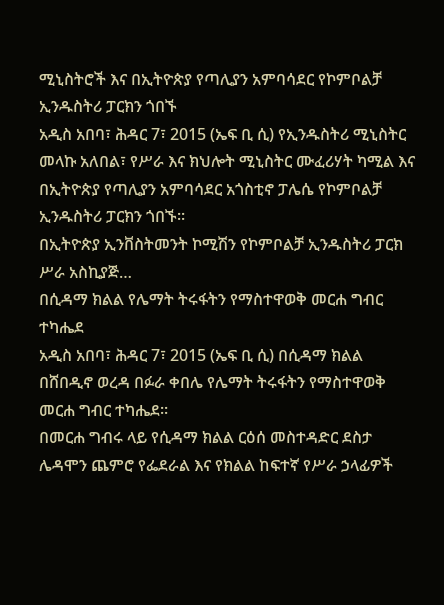ሚኒስትሮች እና በኢትዮጵያ የጣሊያን አምባሳደር የኮምቦልቻ ኢንዱስትሪ ፓርክን ጎበኙ
አዲስ አበባ፣ ሕዳር 7፣ 2015 (ኤፍ ቢ ሲ) የኢንዱስትሪ ሚኒስትር መላኩ አለበል፣ የሥራ እና ክህሎት ሚኒስትር ሙፈሪሃት ካሚል እና በኢትዮጵያ የጣሊያን አምባሳደር አጎስቲኖ ፓሌሴ የኮምቦልቻ ኢንዱስትሪ ፓርክን ጎበኙ፡፡
በኢትዮጵያ ኢንቨስትመንት ኮሚሽን የኮምቦልቻ ኢንዱስትሪ ፓርክ ሥራ አስኪያጅ…
በሲዳማ ክልል የሌማት ትሩፋትን የማስተዋወቅ መርሐ ግብር ተካሔደ
አዲስ አበባ፣ ሕዳር 7፣ 2015 (ኤፍ ቢ ሲ) በሲዳማ ክልል በሸበዲኖ ወረዳ በፉራ ቀበሌ የሌማት ትሩፋትን የማስተዋወቅ መርሐ ግብር ተካሔደ፡፡
በመርሐ ግብሩ ላይ የሲዳማ ክልል ርዕሰ መስተዳድር ደስታ ሌዳሞን ጨምሮ የፌደራል እና የክልል ከፍተኛ የሥራ ኃላፊዎች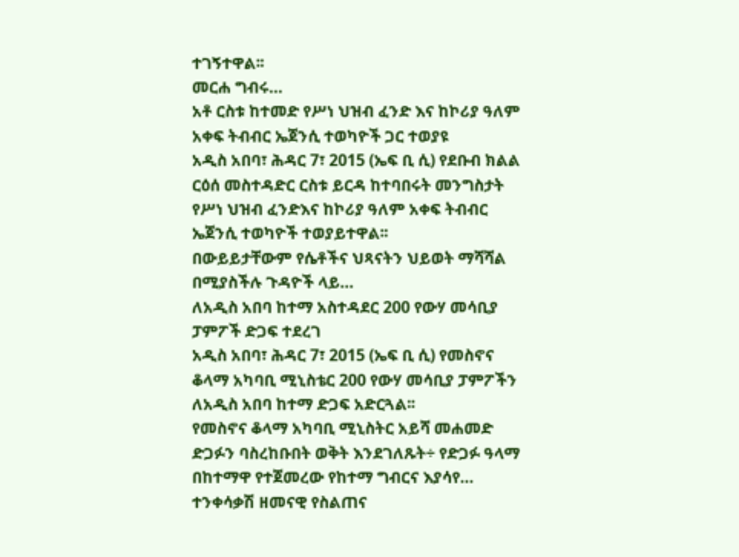ተገኝተዋል፡፡
መርሐ ግብሩ…
አቶ ርስቱ ከተመድ የሥነ ህዝብ ፈንድ እና ከኮሪያ ዓለም አቀፍ ትብብር ኤጀንሲ ተወካዮች ጋር ተወያዩ
አዲስ አበባ፣ ሕዳር 7፣ 2015 (ኤፍ ቢ ሲ) የደቡብ ክልል ርዕሰ መስተዳድር ርስቱ ይርዳ ከተባበሩት መንግስታት የሥነ ህዝብ ፈንድእና ከኮሪያ ዓለም አቀፍ ትብብር ኤጀንሲ ተወካዮች ተወያይተዋል፡፡
በውይይታቸውም የሴቶችና ህጻናትን ህይወት ማሻሻል በሚያስችሉ ጉዳዮች ላይ…
ለአዲስ አበባ ከተማ አስተዳደር 200 የውሃ መሳቢያ ፓምፖች ድጋፍ ተደረገ
አዲስ አበባ፣ ሕዳር 7፣ 2015 (ኤፍ ቢ ሲ) የመስኖና ቆላማ አካባቢ ሚኒስቴር 200 የውሃ መሳቢያ ፓምፖችን ለአዲስ አበባ ከተማ ድጋፍ አድርጓል፡፡
የመስኖና ቆላማ አካባቢ ሚኒስትር አይሻ መሐመድ ድጋፉን ባስረከቡበት ወቅት እንደገለጹት÷ የድጋፉ ዓላማ በከተማዋ የተጀመረው የከተማ ግብርና እያሳየ…
ተንቀሳቃሽ ዘመናዊ የስልጠና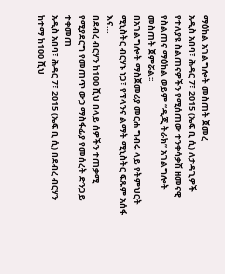ማዕከል አገልግሎት መስጠት ጀመረ
አዲስ አበባ፣ ሕዳር 7፣ 2015 (ኤፍ ቢ ሲ) ለታዳጊዎች የተለያዩ ስልጠናዎችን የሚሰጠው ተንቀሳቃሽ ዘመናዊ የስልጠና ማዕከል ወይም “ዲጂ ትራክ” አገልግሎት መስጠት ጀምሯል፡፡
በአገልግሎት ማስጀመሪያ መርሐ ግብሩ ላይ የትምህርት ሚኒስትር ብርሃኑ ነጋ፣ የፕላንና ልማት ሚኒስትር ፍጹም አሰፋ እና…
በደብረ ብርሃን ከ100 ሺህ በላይ ሰዎችን ተጠቃሚ የሚያደርግ የመጠጥ ውኃ ማስፋፊያ የመሰረት ድንጋይ ተቀመጠ
አዲስ አበባ፣ ሕዳር 7፣ 2015 (ኤፍ ቢ ሲ) በደብረ ብርሃን ከተማ ከ100 ሺህ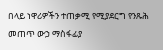በላይ ነዋሪዎችን ተጠቃሚ የሚያደርግ የንጹሕ መጠጥ ውኃ ማስፋፊያ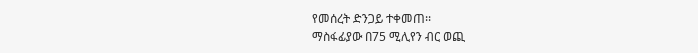የመሰረት ድንጋይ ተቀመጠ፡፡
ማስፋፊያው በ75 ሚሊየን ብር ወጪ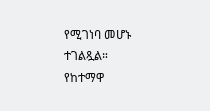የሚገነባ መሆኑ ተገልጿል።
የከተማዋ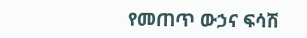የመጠጥ ውኃና ፍሳሽ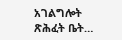አገልግሎት ጽሕፈት ቤት…